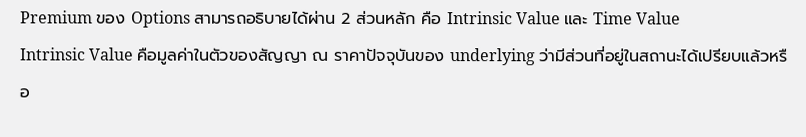Premium ของ Options สามารถอธิบายได้ผ่าน 2 ส่วนหลัก คือ Intrinsic Value และ Time Value
Intrinsic Value คือมูลค่าในตัวของสัญญา ณ ราคาปัจจุบันของ underlying ว่ามีส่วนที่อยู่ในสถานะได้เปรียบแล้วหรือ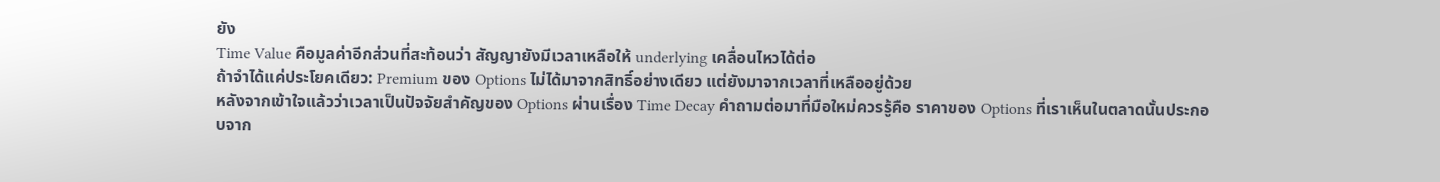ยัง
Time Value คือมูลค่าอีกส่วนที่สะท้อนว่า สัญญายังมีเวลาเหลือให้ underlying เคลื่อนไหวได้ต่อ
ถ้าจำได้แค่ประโยคเดียว: Premium ของ Options ไม่ได้มาจากสิทธิ์อย่างเดียว แต่ยังมาจากเวลาที่เหลืออยู่ด้วย
หลังจากเข้าใจแล้วว่าเวลาเป็นปัจจัยสำคัญของ Options ผ่านเรื่อง Time Decay คำถามต่อมาที่มือใหม่ควรรู้คือ ราคาของ Options ที่เราเห็นในตลาดนั้นประกอบจาก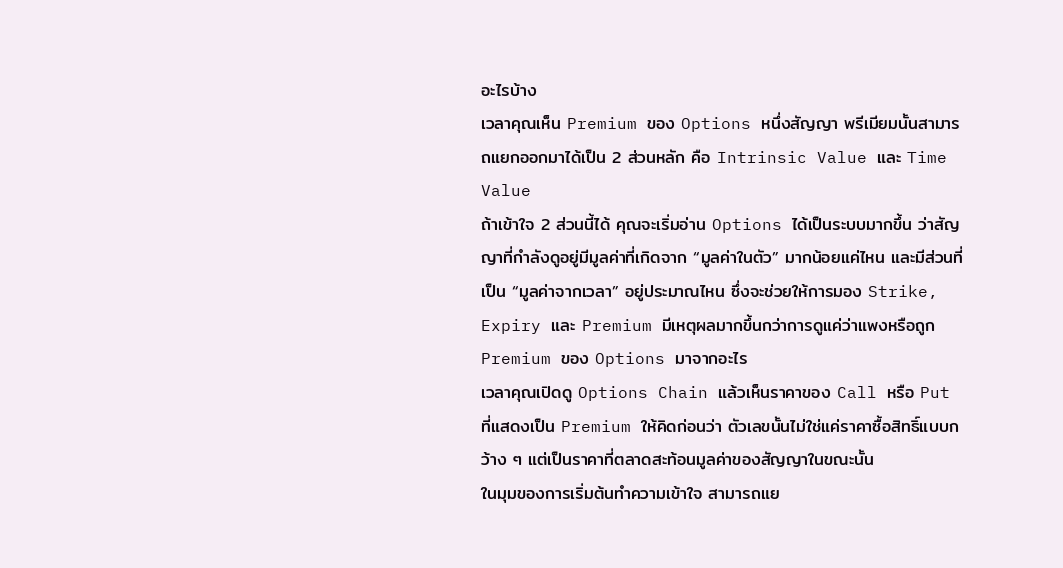อะไรบ้าง
เวลาคุณเห็น Premium ของ Options หนึ่งสัญญา พรีเมียมนั้นสามารถแยกออกมาได้เป็น 2 ส่วนหลัก คือ Intrinsic Value และ Time Value
ถ้าเข้าใจ 2 ส่วนนี้ได้ คุณจะเริ่มอ่าน Options ได้เป็นระบบมากขึ้น ว่าสัญญาที่กำลังดูอยู่มีมูลค่าที่เกิดจาก “มูลค่าในตัว” มากน้อยแค่ไหน และมีส่วนที่เป็น “มูลค่าจากเวลา” อยู่ประมาณไหน ซึ่งจะช่วยให้การมอง Strike, Expiry และ Premium มีเหตุผลมากขึ้นกว่าการดูแค่ว่าแพงหรือถูก
Premium ของ Options มาจากอะไร
เวลาคุณเปิดดู Options Chain แล้วเห็นราคาของ Call หรือ Put ที่แสดงเป็น Premium ให้คิดก่อนว่า ตัวเลขนั้นไม่ใช่แค่ราคาซื้อสิทธิ์แบบกว้าง ๆ แต่เป็นราคาที่ตลาดสะท้อนมูลค่าของสัญญาในขณะนั้น
ในมุมของการเริ่มต้นทำความเข้าใจ สามารถแย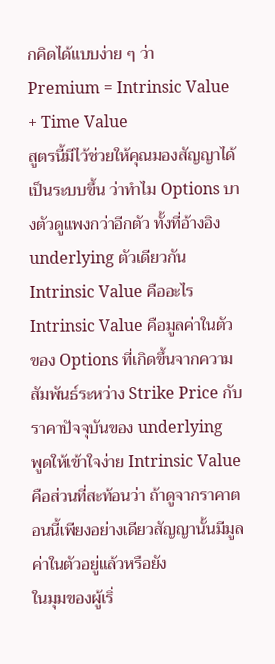กคิดได้แบบง่าย ๆ ว่า
Premium = Intrinsic Value + Time Value
สูตรนี้มีไว้ช่วยให้คุณมองสัญญาได้เป็นระบบขึ้น ว่าทำไม Options บางตัวดูแพงกว่าอีกตัว ทั้งที่อ้างอิง underlying ตัวเดียวกัน
Intrinsic Value คืออะไร
Intrinsic Value คือมูลค่าในตัวของ Options ที่เกิดขึ้นจากความสัมพันธ์ระหว่าง Strike Price กับ ราคาปัจจุบันของ underlying
พูดให้เข้าใจง่าย Intrinsic Value คือส่วนที่สะท้อนว่า ถ้าดูจากราคาตอนนี้เพียงอย่างเดียวสัญญานั้นมีมูลค่าในตัวอยู่แล้วหรือยัง
ในมุมของผู้เริ่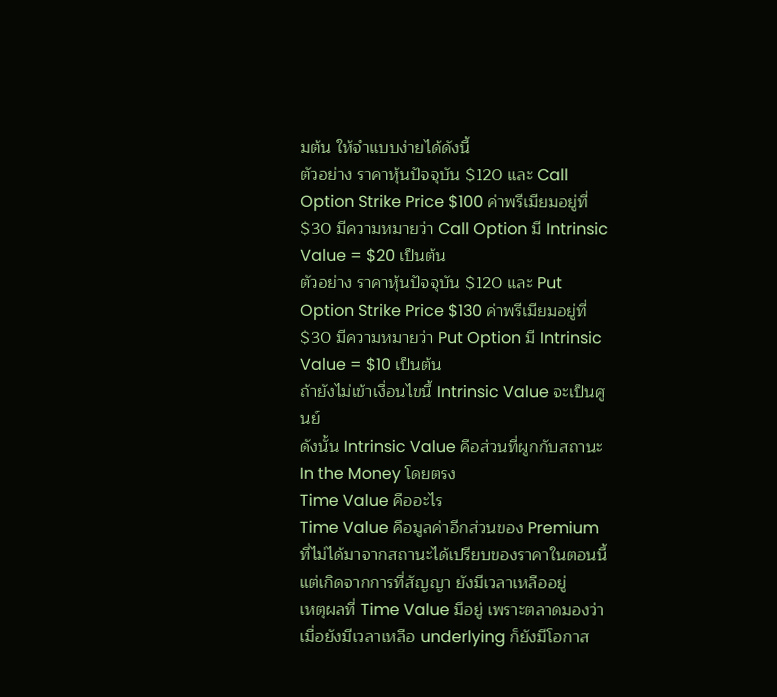มต้น ให้จำแบบง่ายได้ดังนี้
ตัวอย่าง ราคาหุ้นปัจจุบัน $120 และ Call Option Strike Price $100 ค่าพรีเมียมอยู่ที่ $30 มีความหมายว่า Call Option มี Intrinsic Value = $20 เป็นต้น
ตัวอย่าง ราคาหุ้นปัจจุบัน $120 และ Put Option Strike Price $130 ค่าพรีเมียมอยู่ที่ $30 มีความหมายว่า Put Option มี Intrinsic Value = $10 เป็นต้น
ถ้ายังไม่เข้าเงื่อนไขนี้ Intrinsic Value จะเป็นศูนย์
ดังนั้น Intrinsic Value คือส่วนที่ผูกกับสถานะ In the Money โดยตรง
Time Value คืออะไร
Time Value คือมูลค่าอีกส่วนของ Premium ที่ไม่ได้มาจากสถานะได้เปรียบของราคาในตอนนี้ แต่เกิดจากการที่สัญญา ยังมีเวลาเหลืออยู่
เหตุผลที่ Time Value มีอยู่ เพราะตลาดมองว่า เมื่อยังมีเวลาเหลือ underlying ก็ยังมีโอกาส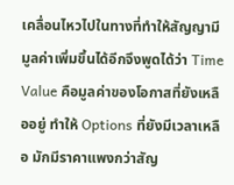เคลื่อนไหวไปในทางที่ทำให้สัญญามีมูลค่าเพิ่มขึ้นได้อีกจึงพูดได้ว่า Time Value คือมูลค่าของโอกาสที่ยังเหลืออยู่ ทำให้ Options ที่ยังมีเวลาเหลือ มักมีราคาแพงกว่าสัญ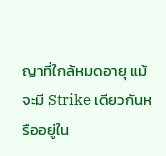ญาที่ใกล้หมดอายุ แม้จะมี Strike เดียวกันหรืออยู่ใน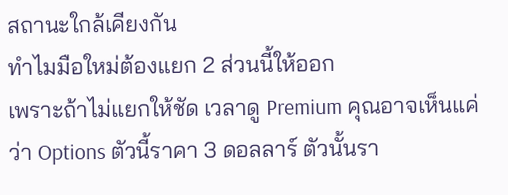สถานะใกล้เคียงกัน
ทำไมมือใหม่ต้องแยก 2 ส่วนนี้ให้ออก
เพราะถ้าไม่แยกให้ชัด เวลาดู Premium คุณอาจเห็นแค่ว่า Options ตัวนี้ราคา 3 ดอลลาร์ ตัวนั้นรา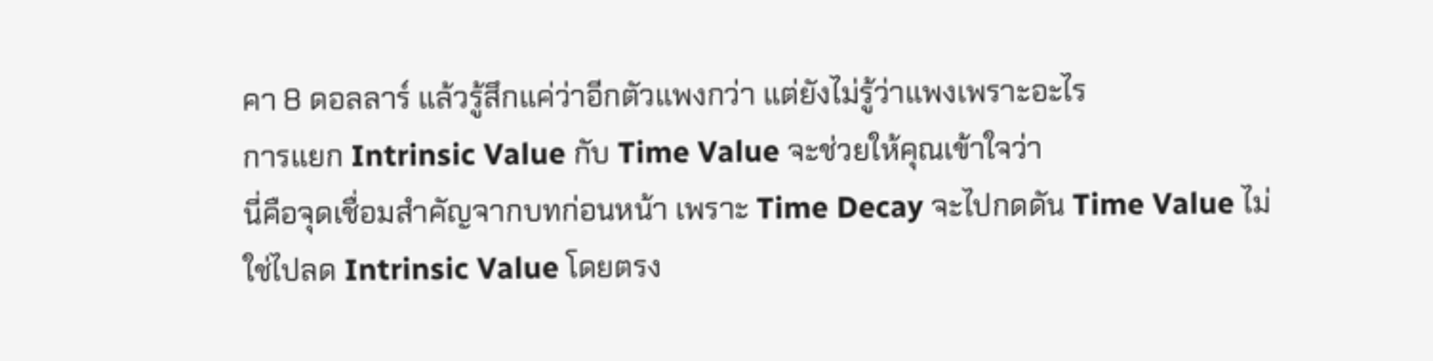คา 8 ดอลลาร์ แล้วรู้สึกแค่ว่าอีกตัวแพงกว่า แต่ยังไม่รู้ว่าแพงเพราะอะไร
การแยก Intrinsic Value กับ Time Value จะช่วยให้คุณเข้าใจว่า
นี่คือจุดเชื่อมสำคัญจากบทก่อนหน้า เพราะ Time Decay จะไปกดดัน Time Value ไม่ใช่ไปลด Intrinsic Value โดยตรง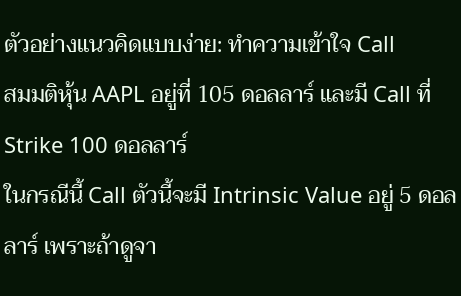ตัวอย่างแนวคิดแบบง่าย: ทำความเข้าใจ Call
สมมติหุ้น AAPL อยู่ที่ 105 ดอลลาร์ และมี Call ที่ Strike 100 ดอลลาร์
ในกรณีนี้ Call ตัวนี้จะมี Intrinsic Value อยู่ 5 ดอลลาร์ เพราะถ้าดูจา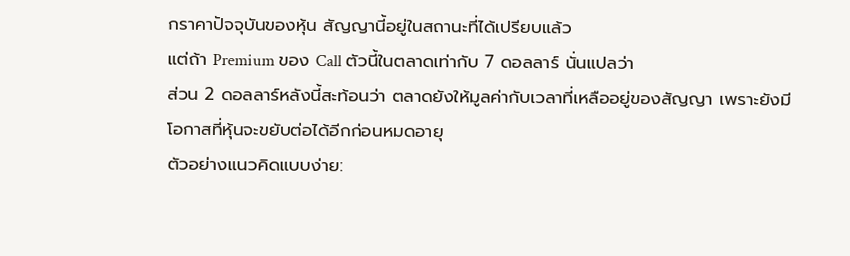กราคาปัจจุบันของหุ้น สัญญานี้อยู่ในสถานะที่ได้เปรียบแล้ว
แต่ถ้า Premium ของ Call ตัวนี้ในตลาดเท่ากับ 7 ดอลลาร์ นั่นแปลว่า
ส่วน 2 ดอลลาร์หลังนี้สะท้อนว่า ตลาดยังให้มูลค่ากับเวลาที่เหลืออยู่ของสัญญา เพราะยังมีโอกาสที่หุ้นจะขยับต่อได้อีกก่อนหมดอายุ
ตัวอย่างแนวคิดแบบง่าย: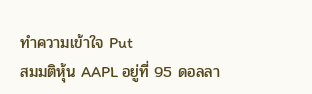ทำความเข้าใจ Put
สมมติหุ้น AAPL อยู่ที่ 95 ดอลลา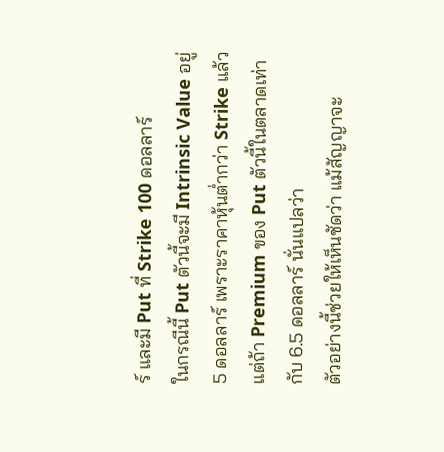ร์ และมี Put ที่ Strike 100 ดอลลาร์
ในกรณีนี้ Put ตัวนี้จะมี Intrinsic Value อยู่ 5 ดอลลาร์ เพราะราคาหุ้นต่ำกว่า Strike แล้ว
แต่ถ้า Premium ของ Put ตัวนี้ในตลาดเท่ากับ 6.5 ดอลลาร์ นั่นแปลว่า
ตัวอย่างนี้ช่วยให้เห็นชัดว่า แม้สัญญาจะ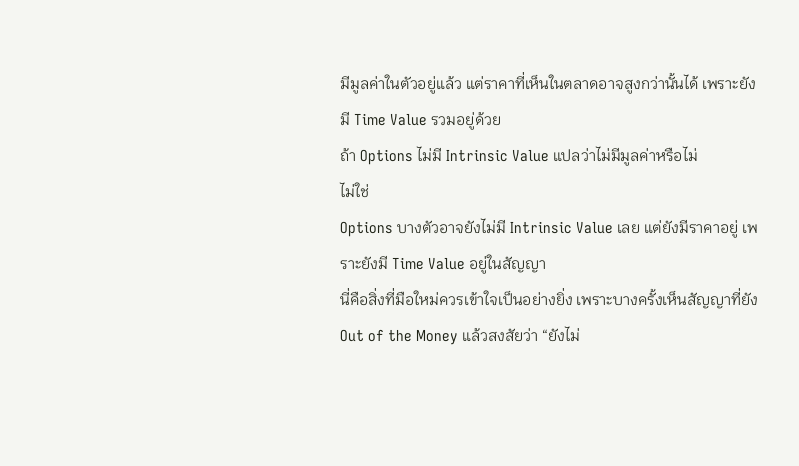มีมูลค่าในตัวอยู่แล้ว แต่ราคาที่เห็นในตลาดอาจสูงกว่านั้นได้ เพราะยังมี Time Value รวมอยู่ด้วย
ถ้า Options ไม่มี Intrinsic Value แปลว่าไม่มีมูลค่าหรือไม่
ไม่ใช่
Options บางตัวอาจยังไม่มี Intrinsic Value เลย แต่ยังมีราคาอยู่ เพราะยังมี Time Value อยู่ในสัญญา
นี่คือสิ่งที่มือใหม่ควรเข้าใจเป็นอย่างยิ่ง เพราะบางครั้งเห็นสัญญาที่ยัง Out of the Money แล้วสงสัยว่า “ยังไม่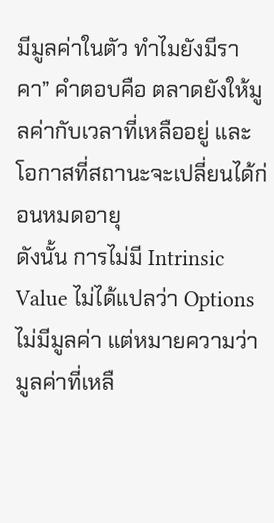มีมูลค่าในตัว ทำไมยังมีราคา” คำตอบคือ ตลาดยังให้มูลค่ากับเวลาที่เหลืออยู่ และโอกาสที่สถานะจะเปลี่ยนได้ก่อนหมดอายุ
ดังนั้น การไม่มี Intrinsic Value ไม่ได้แปลว่า Options ไม่มีมูลค่า แต่หมายความว่า มูลค่าที่เหลื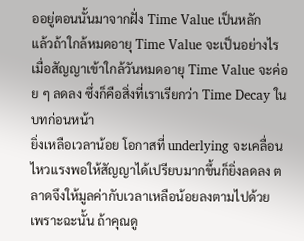ออยู่ตอนนั้นมาจากฝั่ง Time Value เป็นหลัก
แล้วถ้าใกล้หมดอายุ Time Value จะเป็นอย่างไร
เมื่อสัญญาเข้าใกล้วันหมดอายุ Time Value จะค่อย ๆ ลดลง ซึ่งก็คือสิ่งที่เราเรียกว่า Time Decay ในบทก่อนหน้า
ยิ่งเหลือเวลาน้อย โอกาสที่ underlying จะเคลื่อนไหวแรงพอให้สัญญาได้เปรียบมากขึ้นก็ยิ่งลดลง ตลาดจึงให้มูลค่ากับเวลาเหลือน้อยลงตามไปด้วย
เพราะฉะนั้น ถ้าคุณดู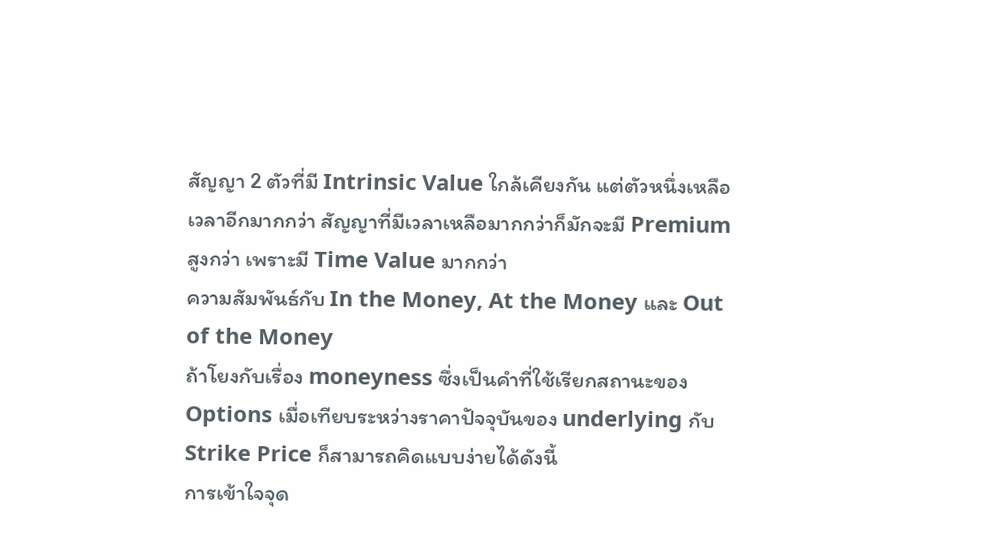สัญญา 2 ตัวที่มี Intrinsic Value ใกล้เคียงกัน แต่ตัวหนึ่งเหลือเวลาอีกมากกว่า สัญญาที่มีเวลาเหลือมากกว่าก็มักจะมี Premium สูงกว่า เพราะมี Time Value มากกว่า
ความสัมพันธ์กับ In the Money, At the Money และ Out of the Money
ถ้าโยงกับเรื่อง moneyness ซึ่งเป็นคำที่ใช้เรียกสถานะของ Options เมื่อเทียบระหว่างราคาปัจจุบันของ underlying กับ Strike Price ก็สามารถคิดแบบง่ายได้ดังนี้
การเข้าใจจุด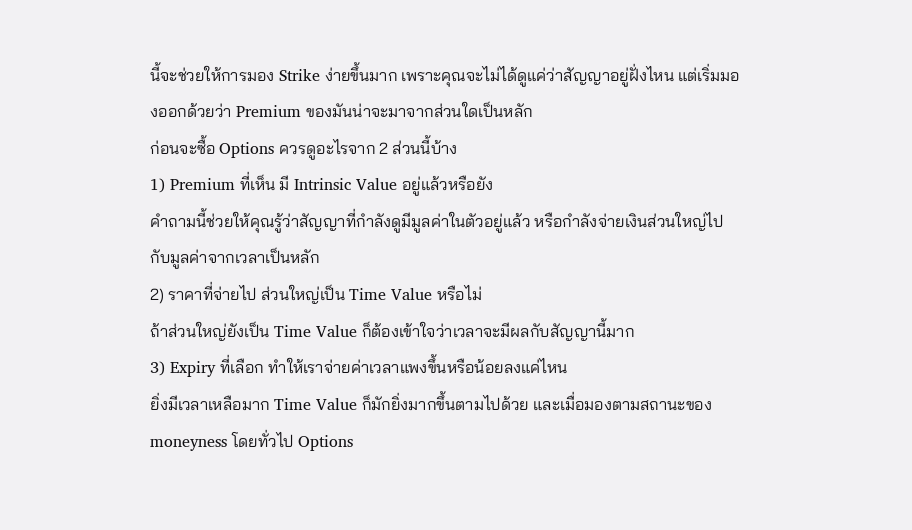นี้จะช่วยให้การมอง Strike ง่ายขึ้นมาก เพราะคุณจะไม่ได้ดูแค่ว่าสัญญาอยู่ฝั่งไหน แต่เริ่มมองออกด้วยว่า Premium ของมันน่าจะมาจากส่วนใดเป็นหลัก
ก่อนจะซื้อ Options ควรดูอะไรจาก 2 ส่วนนี้บ้าง
1) Premium ที่เห็น มี Intrinsic Value อยู่แล้วหรือยัง
คำถามนี้ช่วยให้คุณรู้ว่าสัญญาที่กำลังดูมีมูลค่าในตัวอยู่แล้ว หรือกำลังจ่ายเงินส่วนใหญ่ไปกับมูลค่าจากเวลาเป็นหลัก
2) ราคาที่จ่ายไป ส่วนใหญ่เป็น Time Value หรือไม่
ถ้าส่วนใหญ่ยังเป็น Time Value ก็ต้องเข้าใจว่าเวลาจะมีผลกับสัญญานี้มาก
3) Expiry ที่เลือก ทำให้เราจ่ายค่าเวลาแพงขึ้นหรือน้อยลงแค่ไหน
ยิ่งมีเวลาเหลือมาก Time Value ก็มักยิ่งมากขึ้นตามไปด้วย และเมื่อมองตามสถานะของ moneyness โดยทั่วไป Options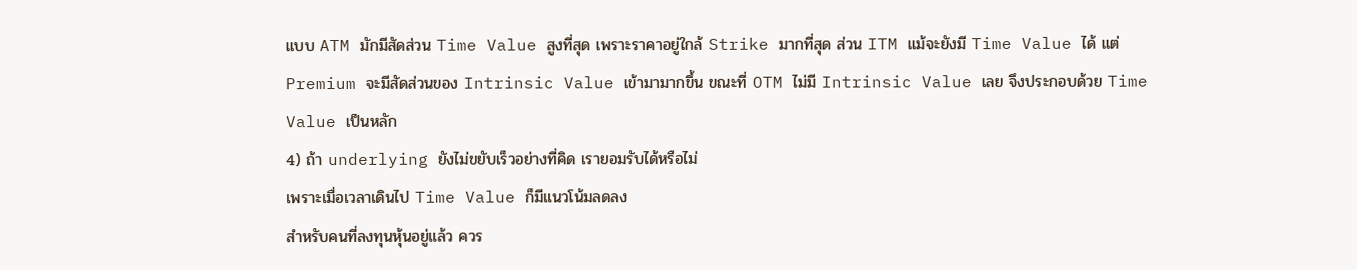แบบ ATM มักมีสัดส่วน Time Value สูงที่สุด เพราะราคาอยู่ใกล้ Strike มากที่สุด ส่วน ITM แม้จะยังมี Time Value ได้ แต่ Premium จะมีสัดส่วนของ Intrinsic Value เข้ามามากขึ้น ขณะที่ OTM ไม่มี Intrinsic Value เลย จึงประกอบด้วย Time Value เป็นหลัก
4) ถ้า underlying ยังไม่ขยับเร็วอย่างที่คิด เรายอมรับได้หรือไม่
เพราะเมื่อเวลาเดินไป Time Value ก็มีแนวโน้มลดลง
สำหรับคนที่ลงทุนหุ้นอยู่แล้ว ควร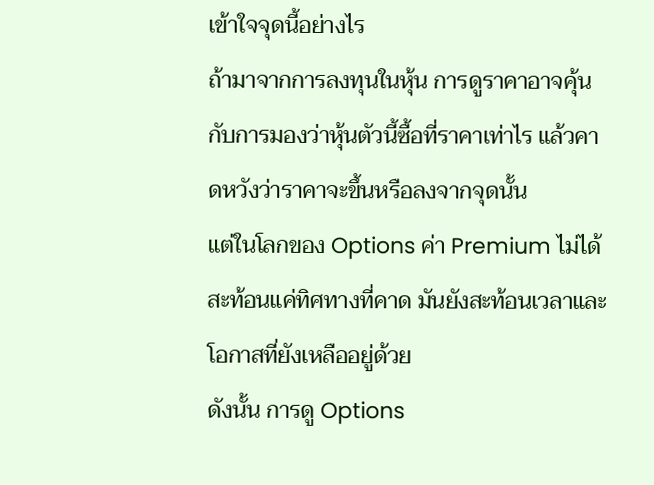เข้าใจจุดนี้อย่างไร
ถ้ามาจากการลงทุนในหุ้น การดูราคาอาจคุ้นกับการมองว่าหุ้นตัวนี้ซื้อที่ราคาเท่าไร แล้วคาดหวังว่าราคาจะขึ้นหรือลงจากจุดนั้น
แต่ในโลกของ Options ค่า Premium ไม่ได้สะท้อนแค่ทิศทางที่คาด มันยังสะท้อนเวลาและโอกาสที่ยังเหลืออยู่ด้วย
ดังนั้น การดู Options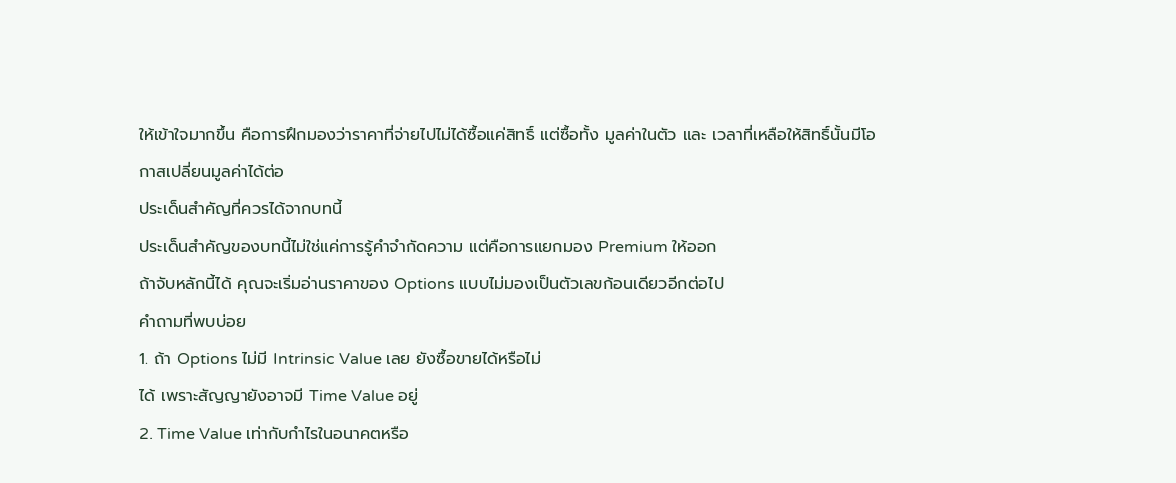ให้เข้าใจมากขึ้น คือการฝึกมองว่าราคาที่จ่ายไปไม่ได้ซื้อแค่สิทธิ์ แต่ซื้อทั้ง มูลค่าในตัว และ เวลาที่เหลือให้สิทธิ์นั้นมีโอกาสเปลี่ยนมูลค่าได้ต่อ
ประเด็นสำคัญที่ควรได้จากบทนี้
ประเด็นสำคัญของบทนี้ไม่ใช่แค่การรู้คำจำกัดความ แต่คือการแยกมอง Premium ให้ออก
ถ้าจับหลักนี้ได้ คุณจะเริ่มอ่านราคาของ Options แบบไม่มองเป็นตัวเลขก้อนเดียวอีกต่อไป
คำถามที่พบบ่อย
1. ถ้า Options ไม่มี Intrinsic Value เลย ยังซื้อขายได้หรือไม่
ได้ เพราะสัญญายังอาจมี Time Value อยู่
2. Time Value เท่ากับกำไรในอนาคตหรือ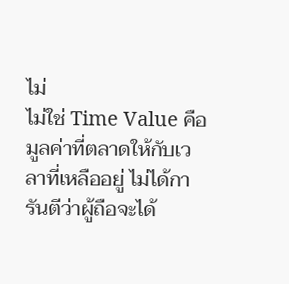ไม่
ไม่ใช่ Time Value คือมูลค่าที่ตลาดให้กับเวลาที่เหลืออยู่ ไม่ได้การันตีว่าผู้ถือจะได้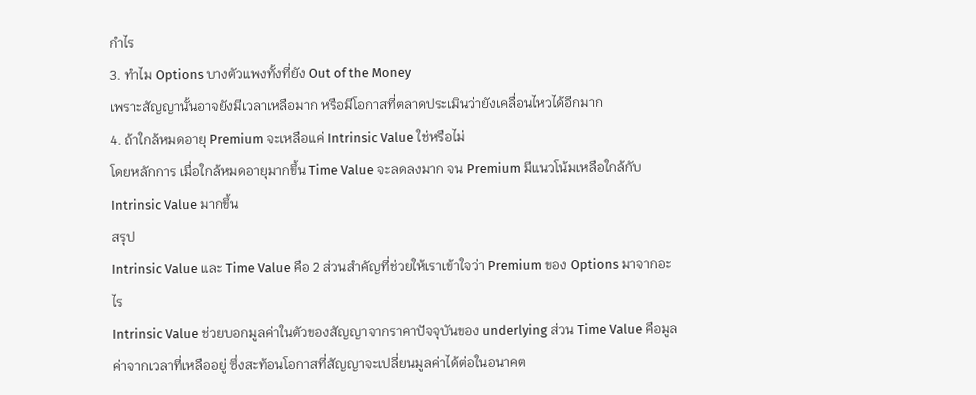กำไร
3. ทำไม Options บางตัวแพงทั้งที่ยัง Out of the Money
เพราะสัญญานั้นอาจยังมีเวลาเหลือมาก หรือมีโอกาสที่ตลาดประเมินว่ายังเคลื่อนไหวได้อีกมาก
4. ถ้าใกล้หมดอายุ Premium จะเหลือแค่ Intrinsic Value ใช่หรือไม่
โดยหลักการ เมื่อใกล้หมดอายุมากขึ้น Time Value จะลดลงมาก จน Premium มีแนวโน้มเหลือใกล้กับ Intrinsic Value มากขึ้น
สรุป
Intrinsic Value และ Time Value คือ 2 ส่วนสำคัญที่ช่วยให้เราเข้าใจว่า Premium ของ Options มาจากอะไร
Intrinsic Value ช่วยบอกมูลค่าในตัวของสัญญาจากราคาปัจจุบันของ underlying ส่วน Time Value คือมูลค่าจากเวลาที่เหลืออยู่ ซึ่งสะท้อนโอกาสที่สัญญาจะเปลี่ยนมูลค่าได้ต่อในอนาคต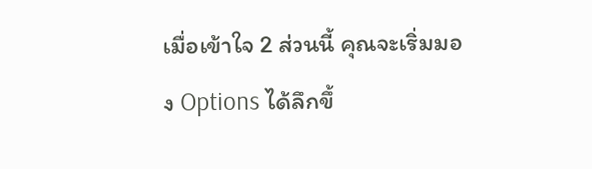เมื่อเข้าใจ 2 ส่วนนี้ คุณจะเริ่มมอง Options ได้ลึกขึ้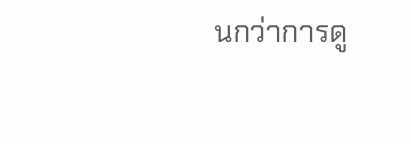นกว่าการดู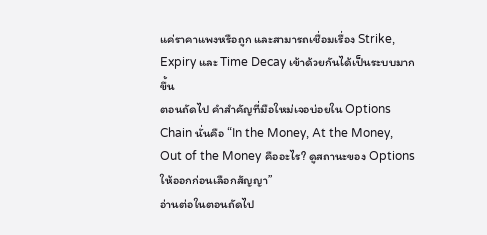แค่ราคาแพงหรือถูก และสามารถเชื่อมเรื่อง Strike, Expiry และ Time Decay เข้าด้วยกันได้เป็นระบบมากขึ้น
ตอนถัดไป คำสำคัญที่มือใหม่เจอบ่อยใน Options Chain นั่นคือ “In the Money, At the Money, Out of the Money คืออะไร? ดูสถานะของ Options ให้ออกก่อนเลือกสัญญา”
อ่านต่อในตอนถัดไป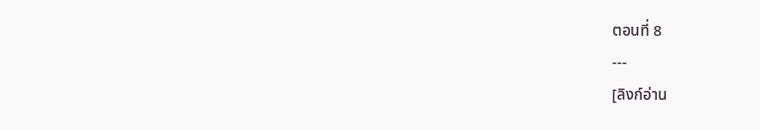ตอนที่ 8
---
[ลิงก์อ่าน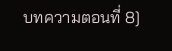บทความตอนที่ 8]